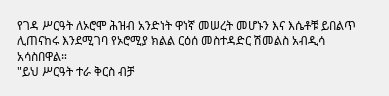የገዳ ሥርዓት ለኦሮሞ ሕዝብ አንድነት ዋነኛ መሠረት መሆኑን እና እሴቶቹ ይበልጥ ሊጠናከሩ እንደሚገባ የኦሮሚያ ክልል ርዕሰ መስተዳድር ሽመልስ አብዲሳ አሳስበዋል።
"ይህ ሥርዓት ተራ ቅርስ ብቻ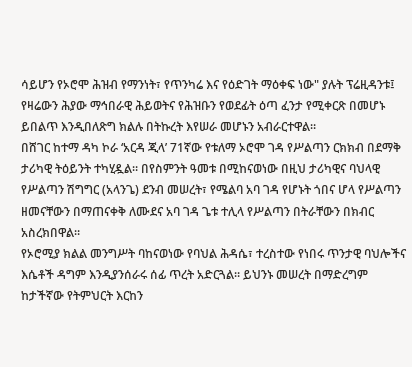ሳይሆን የኦሮሞ ሕዝብ የማንነት፣ የጥንካሬ እና የዕድገት ማዕቀፍ ነው" ያሉት ፕሬዚዳንቱ፤ የዛሬውን ሕያው ማኅበራዊ ሕይወትና የሕዝቡን የወደፊት ዕጣ ፈንታ የሚቀርጽ በመሆኑ ይበልጥ እንዲበለጽግ ክልሉ በትኩረት እየሠራ መሆኑን አብራርተዋል።
በሸገር ከተማ ዳካ ኮራ ‘አርዳ ጂላ’ 71ኛው የቱለማ ኦሮሞ ገዳ የሥልጣን ርክክብ በደማቅ ታሪካዊ ትዕይንት ተካሂዷል። በየስምንት ዓመቱ በሚከናወነው በዚህ ታሪካዊና ባህላዊ የሥልጣን ሽግግር (አላንጌ) ደንብ መሠረት፣ የሜልባ አባ ገዳ የሆኑት ጎበና ሆላ የሥልጣን ዘመናቸውን በማጠናቀቅ ለሙደና አባ ገዳ ጌቱ ተሊላ የሥልጣን በትራቸውን በክብር አስረክበዋል።
የኦሮሚያ ክልል መንግሥት ባከናወነው የባህል ሕዳሴ፣ ተረስተው የነበሩ ጥንታዊ ባህሎችና እሴቶች ዳግም እንዲያንሰራሩ ሰፊ ጥረት አድርጓል። ይህንኑ መሠረት በማድረግም ከታችኛው የትምህርት እርከን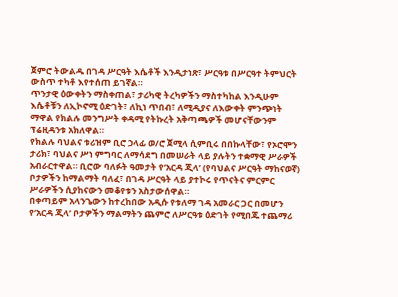ጀምሮ ትውልዱ በገዳ ሥርዓት እሴቶች እንዲታነጽ፣ ሥርዓቱ በሥርዓተ ትምህርት ውስጥ ተካቶ እየተሰጠ ይገኛል።
ጥንታዊ ዕውቀትን ማስቀጠል፣ ታሪካዊ ትረካዎችን ማስተካከል እንዲሁም እሴቶቹን ለኢኮኖሚ ዕድገት፣ ለኪነ ጥበብ፣ ለሚዲያና ለእውቀት ምንጭነት ማዋል የክልሉ መንግሥት ቀዳሚ የትኩረት አቅጣጫዎች መሆናቸውንም ፕሬዚዳንቱ አክለዋል።
የክልሉ ባህልና ቱሪዝም ቢሮ ኃላፊ ወ/ሮ ጀሚላ ሲምቢሩ በበኩላቸው፣ የኦሮሞን ታሪክ፣ ባህልና ሥነ ምግባር ለማሳደግ በመሠራት ላይ ያሉትን ተቋማዊ ሥራዎች አብራርተዋል። ቢሮው ባለፉት ዓመታት የ‘አርዳ ጂላ’ (የባህልና ሥርዓት ማከናወኛ) ቦታዎችን ከማልማት ባለፈ፣ በገዳ ሥርዓት ላይ ያተኮሩ የጥናትና ምርምር ሥራዎችን ሲያከናውን መቆየቱን አስታውሰዋል።
በቀጣይም አላንጌውን ከተረከበው አዲሱ የቱለማ ገዳ አመራር ጋር በመሆን የ‘አርዳ ጂላ’ ቦታዎችን ማልማትን ጨምሮ ለሥርዓቱ ዕድገት የሚበጁ ተጨማሪ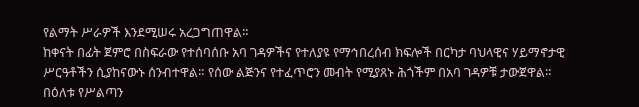የልማት ሥራዎች እንደሚሠሩ አረጋግጠዋል።
ከቀናት በፊት ጀምሮ በስፍራው የተሰባሰቡ አባ ገዳዎችና የተለያዩ የማኅበረሰብ ክፍሎች በርካታ ባህላዊና ሃይማኖታዊ ሥርዓቶችን ሲያከናውኑ ሰንብተዋል። የሰው ልጅንና የተፈጥሮን መብት የሚያጸኑ ሕጎችም በአባ ገዳዎቹ ታውጀዋል።
በዕለቱ የሥልጣን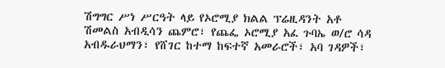ሽግግር ሥነ ሥርዓት ላይ የኦሮሚያ ክልል ፕሬዚዳንት አቶ ሽመልስ አብዲሳን ጨምሮ፣ የጨፌ ኦሮሚያ አፈ ጉባኤ ወ/ሮ ሳዳ አብዱራህማን፣ የሸገር ከተማ ከፍተኛ አመራሮች፣ አባ ገዳዎች፣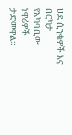ሀደ ሲንቄዎች እና በርካታ የአካባቢው ነዋሪዎች ታድመዋል።